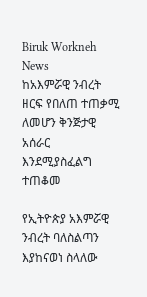Biruk Workneh
News
ከአእምሯዊ ንብረት ዘርፍ የበለጠ ተጠቃሚ ለመሆን ቅንጅታዊ አሰራር እንደሚያስፈልግ ተጠቆመ

የኢትዮጵያ አእምሯዊ ንብረት ባለስልጣን እያከናወነ ስላለው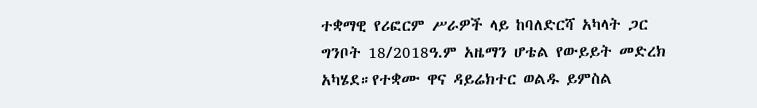ተቋማዊ የሪፎርም ሥራዎች ላይ ከባለድርሻ አካላት ጋር ግንቦት 18/2018ዓ.ም አዜማን ሆቴል የውይይት መድረክ አካሄደ።የተቋሙ ዋና ዳይሬክተር ወልዱ ይምስል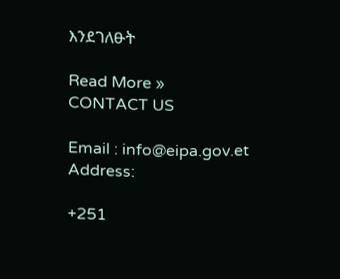እንደገለፁት

Read More »
CONTACT US

Email : info@eipa.gov.et
Address:

+251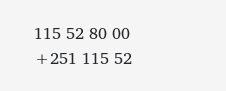115 52 80 00
+251 115 52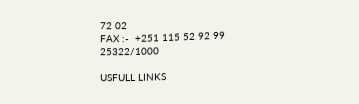72 02
FAX :-  +251 115 52 92 99
25322/1000

USFULL LINKS